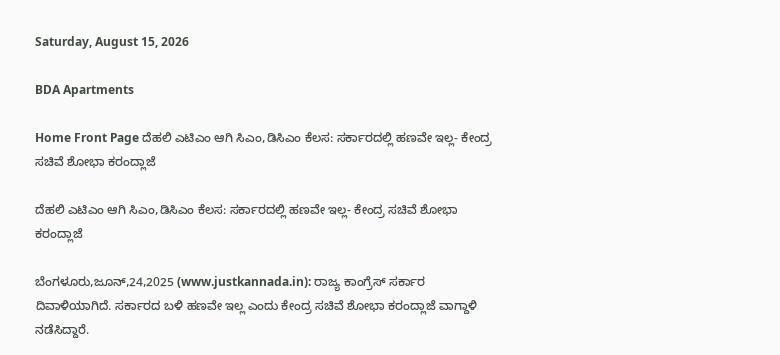Saturday, August 15, 2026

BDA Apartments

Home Front Page ದೆಹಲಿ ಎಟಿಎಂ ಆಗಿ ಸಿಎಂ,ಡಿಸಿಎಂ ಕೆಲಸ: ಸರ್ಕಾರದಲ್ಲಿ ಹಣವೇ ಇಲ್ಲ- ಕೇಂದ್ರ ಸಚಿವೆ ಶೋಭಾ ಕರಂದ್ಲಾಜೆ

ದೆಹಲಿ ಎಟಿಎಂ ಆಗಿ ಸಿಎಂ,ಡಿಸಿಎಂ ಕೆಲಸ: ಸರ್ಕಾರದಲ್ಲಿ ಹಣವೇ ಇಲ್ಲ- ಕೇಂದ್ರ ಸಚಿವೆ ಶೋಭಾ ಕರಂದ್ಲಾಜೆ

ಬೆಂಗಳೂರು,ಜೂನ್,24,2025 (www.justkannada.in): ರಾಜ್ಯ ಕಾಂಗ್ರೆಸ್ ಸರ್ಕಾರ ದಿವಾಳಿಯಾಗಿದೆ. ಸರ್ಕಾರದ ಬಳಿ ಹಣವೇ ಇಲ್ಲ ಎಂದು ಕೇಂದ್ರ ಸಚಿವೆ ಶೋಭಾ ಕರಂದ್ಲಾಜೆ ವಾಗ್ದಾಳಿ ನಡೆಸಿದ್ದಾರೆ.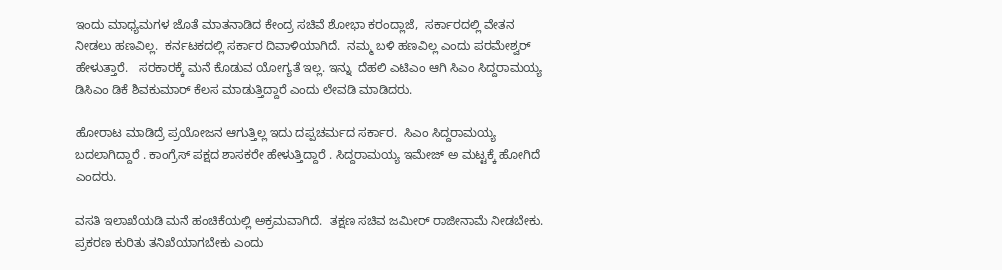ಇಂದು ಮಾಧ್ಯಮಗಳ ಜೊತೆ ಮಾತನಾಡಿದ ಕೇಂದ್ರ ಸಚಿವೆ ಶೋಭಾ ಕರಂದ್ಲಾಜೆ,  ಸರ್ಕಾರದಲ್ಲಿ ವೇತನ ನೀಡಲು ಹಣವಿಲ್ಲ.  ಕರ್ನಟಕದಲ್ಲಿ ಸರ್ಕಾರ ದಿವಾಳಿಯಾಗಿದೆ.  ನಮ್ಮ ಬಳಿ ಹಣವಿಲ್ಲ ಎಂದು ಪರಮೇಶ್ವರ್ ಹೇಳುತ್ತಾರೆ.   ಸರಕಾರಕ್ಕೆ ಮನೆ ಕೊಡುವ ಯೋಗ್ಯತೆ ಇಲ್ಲ. ಇನ್ನು  ದೆಹಲಿ ಎಟಿಎಂ ಆಗಿ ಸಿಎಂ ಸಿದ್ದರಾಮಯ್ಯ ಡಿಸಿಎಂ ಡಿಕೆ ಶಿವಕುಮಾರ್ ಕೆಲಸ ಮಾಡುತ್ತಿದ್ದಾರೆ ಎಂದು ಲೇವಡಿ ಮಾಡಿದರು.

ಹೋರಾಟ ಮಾಡಿದ್ರೆ ಪ್ರಯೋಜನ ಆಗುತ್ತಿಲ್ಲ ಇದು ದಪ್ಪಚರ್ಮದ ಸರ್ಕಾರ.  ಸಿಎಂ ಸಿದ್ದರಾಮಯ್ಯ ಬದಲಾಗಿದ್ದಾರೆ . ಕಾಂಗ್ರೆಸ್ ಪಕ್ಷದ ಶಾಸಕರೇ ಹೇಳುತ್ತಿದ್ದಾರೆ . ಸಿದ್ದರಾಮಯ್ಯ ಇಮೇಜ್ ಅ ಮಟ್ಟಕ್ಕೆ ಹೋಗಿದೆ ಎಂದರು.

ವಸತಿ ಇಲಾಖೆಯಡಿ ಮನೆ ಹಂಚಿಕೆಯಲ್ಲಿ ಅಕ್ರಮವಾಗಿದೆ.  ತಕ್ಷಣ ಸಚಿವ ಜಮೀರ್ ರಾಜೀನಾಮೆ ನೀಡಬೇಕು. ಪ್ರಕರಣ ಕುರಿತು ತನಿಖೆಯಾಗಬೇಕು ಎಂದು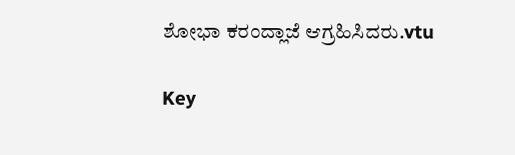ಶೋಭಾ ಕರಂದ್ಲಾಜೆ ಆಗ್ರಹಿಸಿದರು.vtu

Key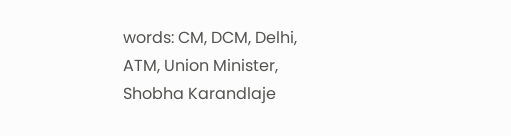words: CM, DCM, Delhi,  ATM, Union Minister, Shobha Karandlaje